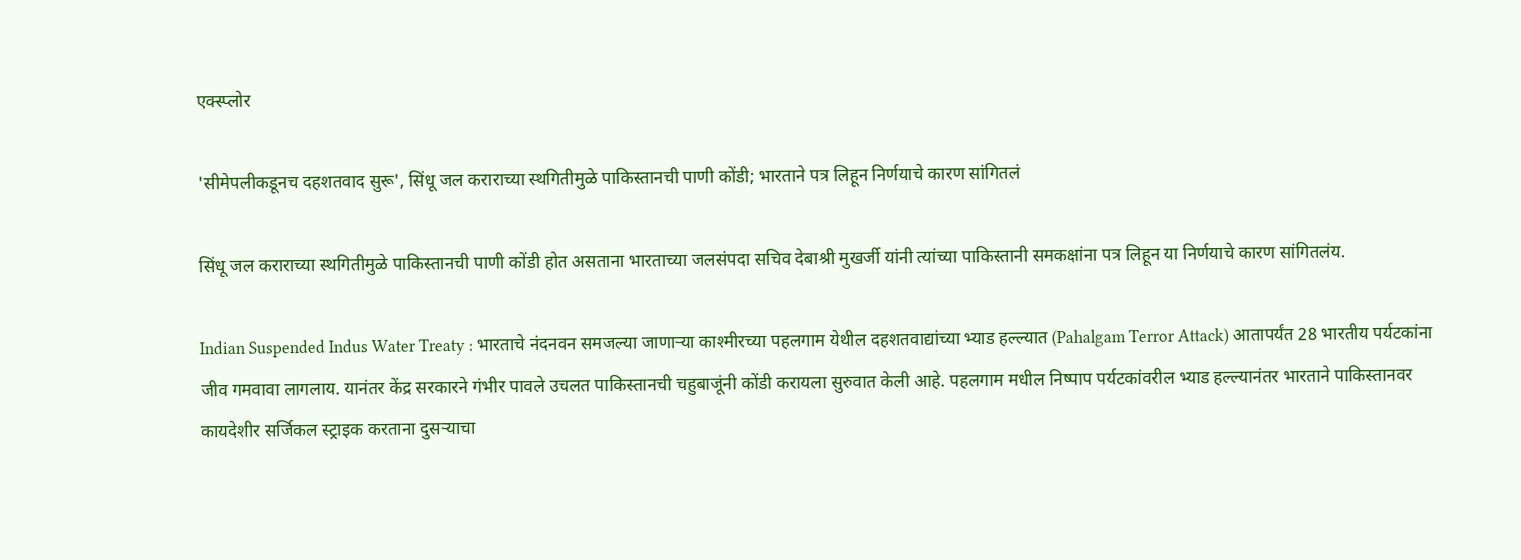एक्स्प्लोर

'सीमेपलीकडूनच दहशतवाद सुरू', सिंधू जल कराराच्या स्थगितीमुळे पाकिस्तानची पाणी कोंडी; भारताने पत्र लिहून निर्णयाचे कारण सांगितलं

सिंधू जल कराराच्या स्थगितीमुळे पाकिस्तानची पाणी कोंडी होत असताना भारताच्या जलसंपदा सचिव देबाश्री मुखर्जी यांनी त्यांच्या पाकिस्तानी समकक्षांना पत्र लिहून या निर्णयाचे कारण सांगितलंय.

Indian Suspended Indus Water Treaty : भारताचे नंदनवन समजल्या जाणाऱ्या काश्मीरच्या पहलगाम येथील दहशतवाद्यांच्या भ्याड हल्ल्यात (Pahalgam Terror Attack) आतापर्यंत 28 भारतीय पर्यटकांना जीव गमवावा लागलाय. यानंतर केंद्र सरकारने गंभीर पावले उचलत पाकिस्तानची चहुबाजूंनी कोंडी करायला सुरुवात केली आहे. पहलगाम मधील निष्पाप पर्यटकांवरील भ्याड हल्ल्यानंतर भारताने पाकिस्तानवर कायदेशीर सर्जिकल स्ट्राइक करताना दुसऱ्याचा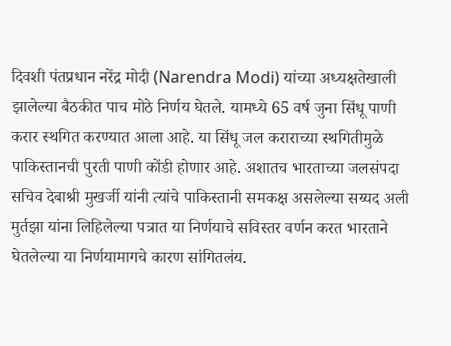दिवशी पंतप्रधान नरेंद्र मोदी (Narendra Modi) यांच्या अध्यक्षतेखाली झालेल्या बैठकीत पाच मोठे निर्णय घेतले. यामध्ये 65 वर्ष जुना सिंधू पाणी करार स्थगित करण्यात आला आहे. या सिंधू जल कराराच्या स्थगितीमुळे पाकिस्तानची पुरती पाणी कोंडी होणार आहे. अशातच भारताच्या जलसंपदा सचिव देबाश्री मुखर्जी यांनी त्यांचे पाकिस्तानी समकक्ष असलेल्या सय्यद अली मुर्तझा यांना लिहिलेल्या पत्रात या निर्णयाचे सविस्तर वर्णन करत भारताने घेतलेल्या या निर्णयामागचे कारण सांगितलंय.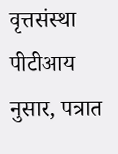वृत्तसंस्था पीटीआय नुसार, पत्रात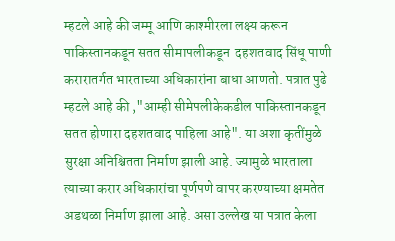म्हटले आहे की जम्मू आणि काश्मीरला लक्ष्य करून पाकिस्तानकडून सतत सीमापलीकडून  दहशतवाद सिंधू पाणी करारातर्गत भारताच्या अधिकारांना बाधा आणतो. पत्रात पुढे म्हटले आहे की ,"आम्ही सीमेपलीकेकडील पाकिस्तानकडून सतत होणारा दहशतवाद पाहिला आहे". या अशा कृतींमुळे सुरक्षा अनिश्चितता निर्माण झाली आहे. ज्यामुळे भारताला त्याच्या करार अधिकारांचा पूर्णपणे वापर करण्याच्या क्षमतेत अडथळा निर्माण झाला आहे. असा उल्लेख या पत्रात केला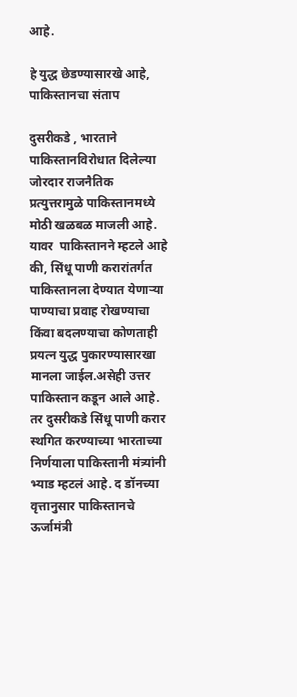आहे.

हे युद्ध छेडण्यासारखे आहे, पाकिस्तानचा संताप

दुसरीकडे , भारताने पाकिस्तानविरोधात दिलेल्या जोरदार राजनैतिक प्रत्युत्तरामुळे पाकिस्तानमध्ये मोठी खळबळ माजली आहे. यावर  पाकिस्तानने म्हटले आहे की, सिंधू पाणी करारांतर्गत पाकिस्तानला देण्यात येणाऱ्या पाण्याचा प्रवाह रोखण्याचा किंवा बदलण्याचा कोणताही प्रयत्न युद्ध पुकारण्यासारखा मानला जाईल.असेही उत्तर पाकिस्तान कडून आले आहे. तर दुसरीकडे सिंधू पाणी करार स्थगित करण्याच्या भारताच्या निर्णयाला पाकिस्तानी मंत्र्यांनी भ्याड म्हटलं आहे. द डॉनच्या वृत्तानुसार पाकिस्तानचे ऊर्जामंत्री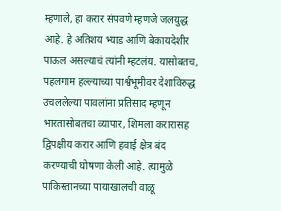म्हणाले, हा करार संपवणे म्हणजे जलयुद्ध आहे. हे अतिशय भ्याड आणि बेकायदेशीर पाऊल असल्याचं त्यांनी म्हटलंय. यासोबतच, पहलगाम हल्ल्याच्या पार्श्वभूमीवर देशाविरुद्ध उचललेल्या पावलांना प्रतिसाद म्हणून भारतासोबतचा व्यापार, शिमला करारासह द्विपक्षीय करार आणि हवाई क्षेत्र बंद करण्याची घोषणा केली आहे. त्यामुळे  पाकिस्तानच्या पायाखालची वाळू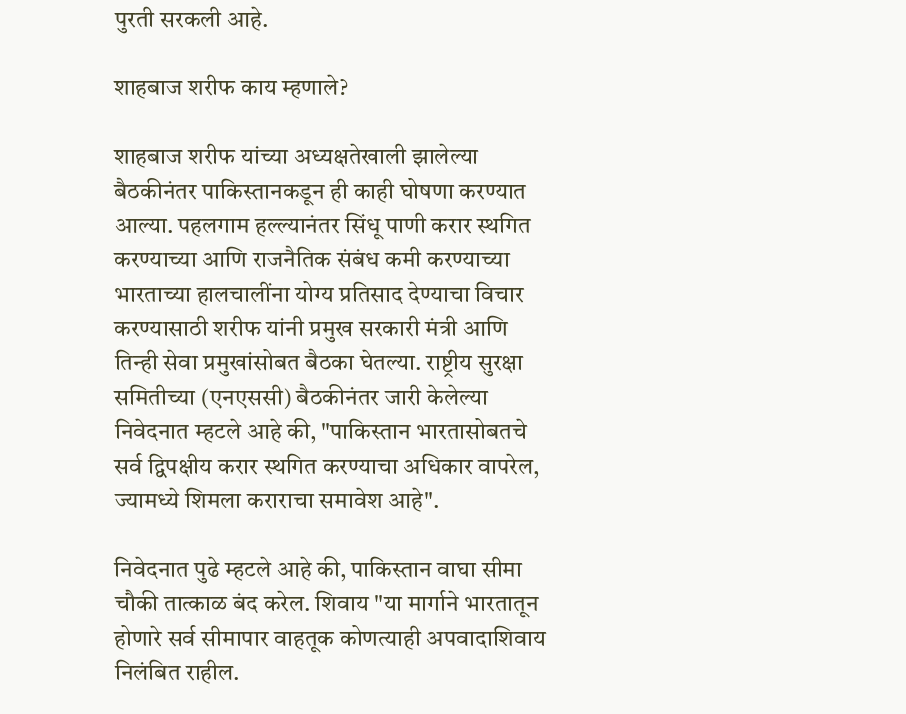पुरती सरकली आहे.

शाहबाज शरीफ काय म्हणाले?

शाहबाज शरीफ यांच्या अध्यक्षतेखाली झालेल्या बैठकीनंतर पाकिस्तानकडून ही काही घोषणा करण्यात आल्या. पहलगाम हल्ल्यानंतर सिंधू पाणी करार स्थगित करण्याच्या आणि राजनैतिक संबंध कमी करण्याच्या भारताच्या हालचालींना योग्य प्रतिसाद देण्याचा विचार करण्यासाठी शरीफ यांनी प्रमुख सरकारी मंत्री आणि तिन्ही सेवा प्रमुखांसोबत बैठका घेतल्या. राष्ट्रीय सुरक्षा समितीच्या (एनएससी) बैठकीनंतर जारी केलेल्या निवेदनात म्हटले आहे की, "पाकिस्तान भारतासोबतचे सर्व द्विपक्षीय करार स्थगित करण्याचा अधिकार वापरेल, ज्यामध्ये शिमला कराराचा समावेश आहे".

निवेदनात पुढे म्हटले आहे की, पाकिस्तान वाघा सीमा चौकी तात्काळ बंद करेल. शिवाय "या मार्गाने भारतातून होणारे सर्व सीमापार वाहतूक कोणत्याही अपवादाशिवाय निलंबित राहील.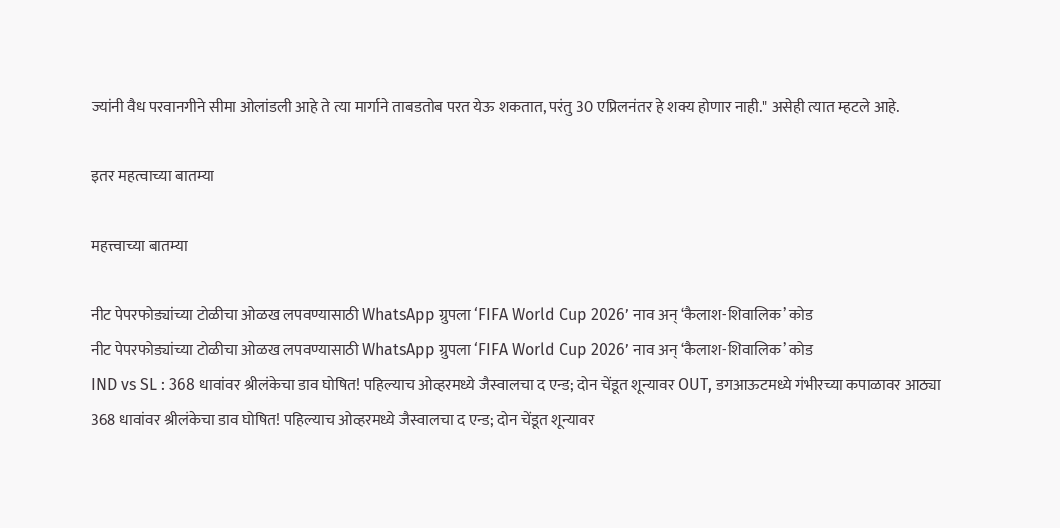ज्यांनी वैध परवानगीने सीमा ओलांडली आहे ते त्या मार्गाने ताबडतोब परत येऊ शकतात, परंतु 30 एप्रिलनंतर हे शक्य होणार नाही." असेही त्यात म्हटले आहे.

इतर महत्वाच्या बातम्या

महत्त्वाच्या बातम्या

नीट पेपरफोड्यांच्या टोळीचा ओळख लपवण्यासाठी WhatsApp ग्रुपला ‘FIFA World Cup 2026’ नाव अन् ‘कैलाश-शिवालिक’ कोड
नीट पेपरफोड्यांच्या टोळीचा ओळख लपवण्यासाठी WhatsApp ग्रुपला ‘FIFA World Cup 2026’ नाव अन् ‘कैलाश-शिवालिक’ कोड
IND vs SL : 368 धावांवर श्रीलंकेचा डाव घोषित! पहिल्याच ओव्हरमध्ये जैस्वालचा द एन्ड; दोन चेंडूत शून्यावर OUT, डगआऊटमध्ये गंभीरच्या कपाळावर आठ्या
368 धावांवर श्रीलंकेचा डाव घोषित! पहिल्याच ओव्हरमध्ये जैस्वालचा द एन्ड; दोन चेंडूत शून्यावर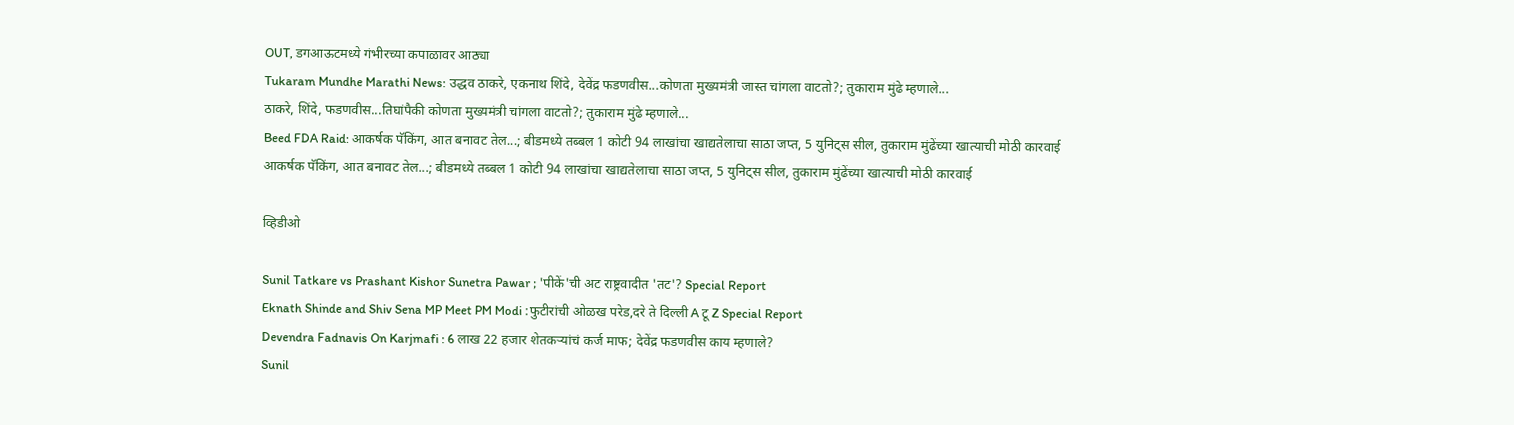OUT, डगआऊटमध्ये गंभीरच्या कपाळावर आठ्या
Tukaram Mundhe Marathi News: उद्धव ठाकरे, एकनाथ शिंदे, देवेंद्र फडणवीस...कोणता मुख्यमंत्री जास्त चांगला वाटतो?; तुकाराम मुंढे म्हणाले...
ठाकरे, शिंदे, फडणवीस...तिघांपैकी कोणता मुख्यमंत्री चांगला वाटतो?; तुकाराम मुंढे म्हणाले...
Beed FDA Raid: आकर्षक पॅकिंग, आत बनावट तेल...; बीडमध्ये तब्बल 1 कोटी 94 लाखांचा खाद्यतेलाचा साठा जप्त, 5 युनिट्स सील, तुकाराम मुंढेंच्या खात्याची मोठी कारवाई
आकर्षक पॅकिंग, आत बनावट तेल...; बीडमध्ये तब्बल 1 कोटी 94 लाखांचा खाद्यतेलाचा साठा जप्त, 5 युनिट्स सील, तुकाराम मुंढेंच्या खात्याची मोठी कारवाई

व्हिडीओ

Sunil Tatkare vs Prashant Kishor Sunetra Pawar ; 'पीकें'ची अट राष्ट्रवादीत 'तट'? Special Report
Eknath Shinde and Shiv Sena MP Meet PM Modi :फुटीरांची ओळख परेड,दरे ते दिल्ली A टू Z Special Report
Devendra Fadnavis On Karjmafi : 6 लाख 22 हजार शेतकऱ्यांचं कर्ज माफ; देवेंद्र फडणवीस काय म्हणाले?
Sunil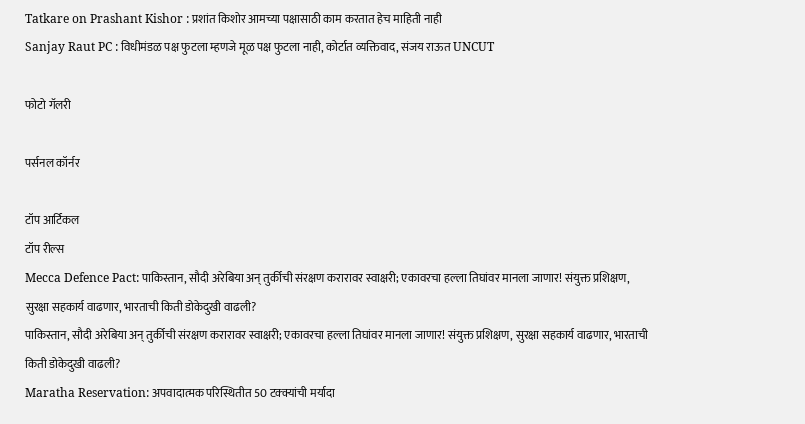Tatkare on Prashant Kishor : प्रशांत किशोर आमच्या पक्षासाठी काम करतात हेच माहिती नाही
Sanjay Raut PC : विधीमंडळ पक्ष फुटला म्हणजे मूळ पक्ष फुटला नाही, कोर्टात व्यक्तिवाद, संजय राऊत UNCUT

फोटो गॅलरी

पर्सनल कॉर्नर

टॉप आर्टिकल
टॉप रील्स
Mecca Defence Pact: पाकिस्तान, सौदी अरेबिया अन् तुर्कीची संरक्षण करारावर स्वाक्षरी; एकावरचा हल्ला तिघांवर मानला जाणार! संयुक्त प्रशिक्षण, सुरक्षा सहकार्य वाढणार, भारताची किती डोकेदुखी वाढली?
पाकिस्तान, सौदी अरेबिया अन् तुर्कीची संरक्षण करारावर स्वाक्षरी; एकावरचा हल्ला तिघांवर मानला जाणार! संयुक्त प्रशिक्षण, सुरक्षा सहकार्य वाढणार, भारताची किती डोकेदुखी वाढली?
Maratha Reservation: अपवादात्मक परिस्थितीत 50 टक्क्यांची मर्यादा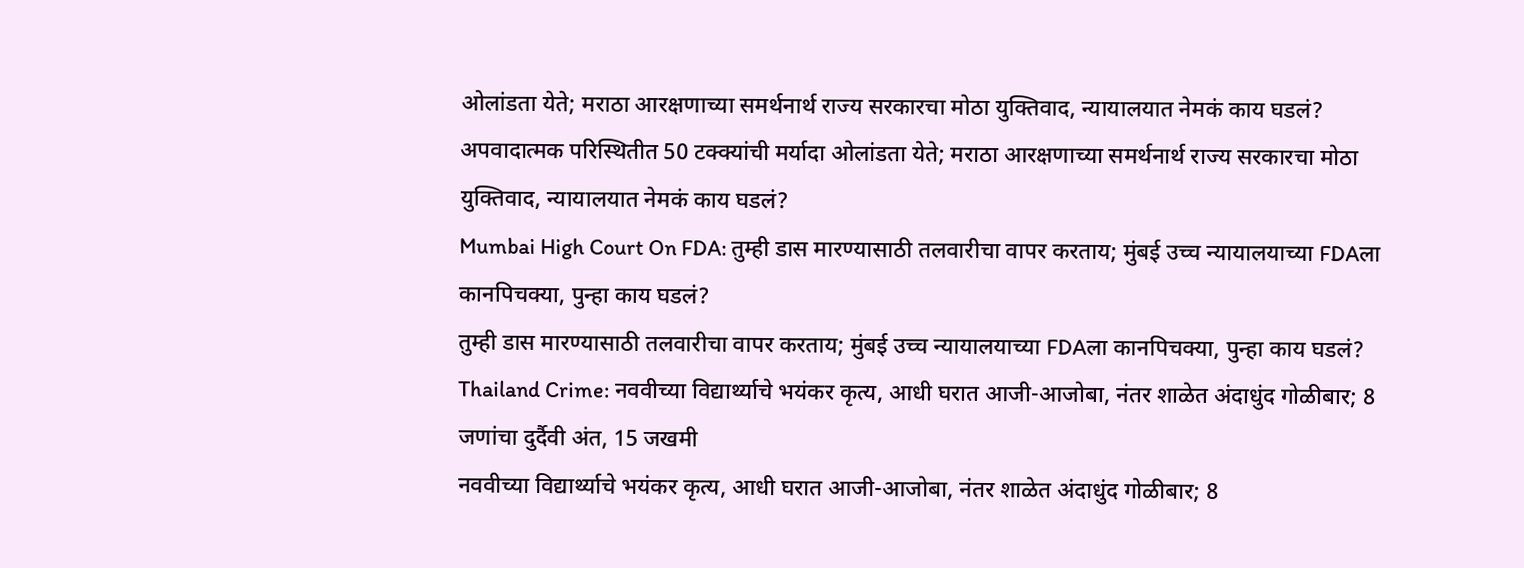ओलांडता येते; मराठा आरक्षणाच्या समर्थनार्थ राज्य सरकारचा मोठा युक्तिवाद, न्यायालयात नेमकं काय घडलं?
अपवादात्मक परिस्थितीत 50 टक्क्यांची मर्यादा ओलांडता येते; मराठा आरक्षणाच्या समर्थनार्थ राज्य सरकारचा मोठा युक्तिवाद, न्यायालयात नेमकं काय घडलं?
Mumbai High Court On FDA: तुम्ही डास मारण्यासाठी तलवारीचा वापर करताय; मुंबई उच्च न्यायालयाच्या FDAला कानपिचक्या, पुन्हा काय घडलं?
तुम्ही डास मारण्यासाठी तलवारीचा वापर करताय; मुंबई उच्च न्यायालयाच्या FDAला कानपिचक्या, पुन्हा काय घडलं?
Thailand Crime: नववीच्या विद्यार्थ्याचे भयंकर कृत्य, आधी घरात आजी-आजोबा, नंतर शाळेत अंदाधुंद गोळीबार; 8 जणांचा दुर्दैवी अंत, 15 जखमी
नववीच्या विद्यार्थ्याचे भयंकर कृत्य, आधी घरात आजी-आजोबा, नंतर शाळेत अंदाधुंद गोळीबार; 8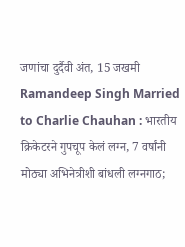जणांचा दुर्दैवी अंत, 15 जखमी
Ramandeep Singh Married to Charlie Chauhan : भारतीय क्रिकेटरने गुपचूप केलं लग्न, 7 वर्षांनी मोठ्या अभिनेत्रीशी बांधली लग्नगाठ;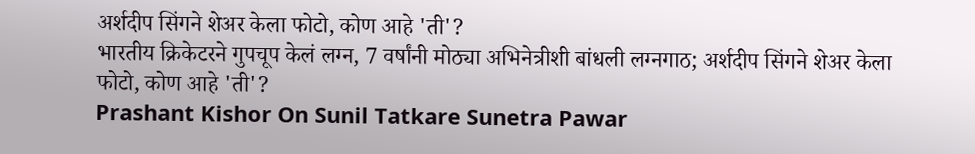अर्शदीप सिंगने शेअर केला फोटो, कोण आहे 'ती'?
भारतीय क्रिकेटरने गुपचूप केलं लग्न, 7 वर्षांनी मोठ्या अभिनेत्रीशी बांधली लग्नगाठ; अर्शदीप सिंगने शेअर केला फोटो, कोण आहे 'ती'?
Prashant Kishor On Sunil Tatkare Sunetra Pawar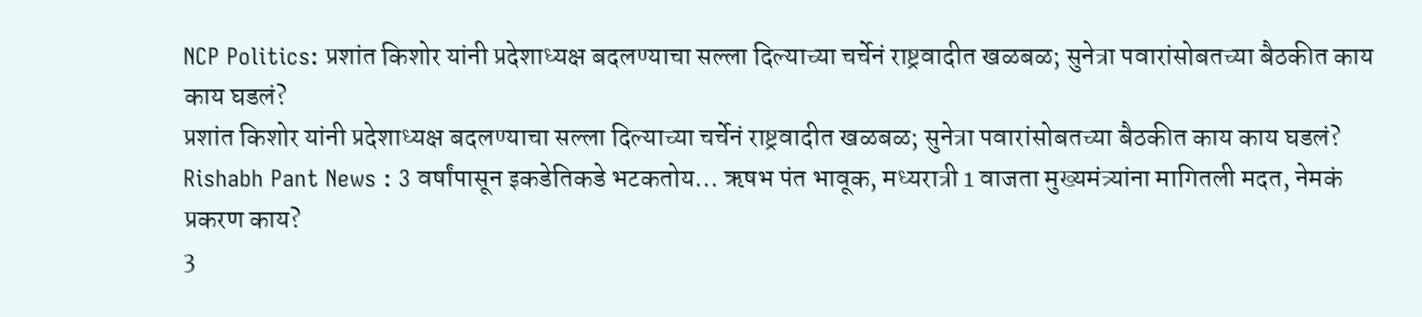NCP Politics: प्रशांत किशोर यांनी प्रदेशाध्यक्ष बदलण्याचा सल्ला दिल्याच्या चर्चेनं राष्ट्रवादीत खळबळ; सुनेत्रा पवारांसोबतच्या बैठकीत काय काय घडलं?
प्रशांत किशोर यांनी प्रदेशाध्यक्ष बदलण्याचा सल्ला दिल्याच्या चर्चेनं राष्ट्रवादीत खळबळ; सुनेत्रा पवारांसोबतच्या बैठकीत काय काय घडलं?
Rishabh Pant News : 3 वर्षांपासून इकडेतिकडे भटकतोय... ऋषभ पंत भावूक, मध्यरात्री 1 वाजता मुख्यमंत्र्यांना मागितली मदत, नेमकं प्रकरण काय?
3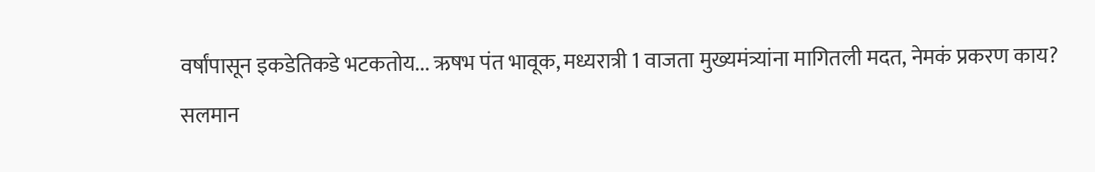वर्षांपासून इकडेतिकडे भटकतोय... ऋषभ पंत भावूक, मध्यरात्री 1 वाजता मुख्यमंत्र्यांना मागितली मदत, नेमकं प्रकरण काय?
सलमान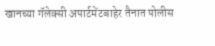खानच्या गॅलेक्सी अपार्टमेंटबाहेर तैनात पोलीस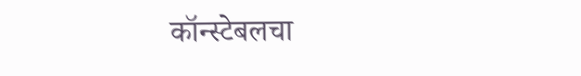कॉन्स्टेबलचा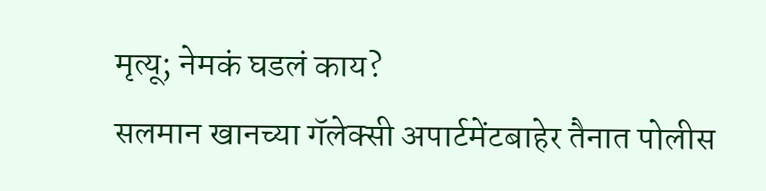मृत्यू; नेमकं घडलं काय?
सलमान खानच्या गॅलेक्सी अपार्टमेंटबाहेर तैनात पोलीस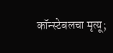कॉन्स्टेबलचा मृत्यू;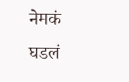नेमकं घडलं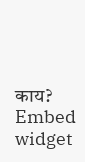काय?
Embed widget